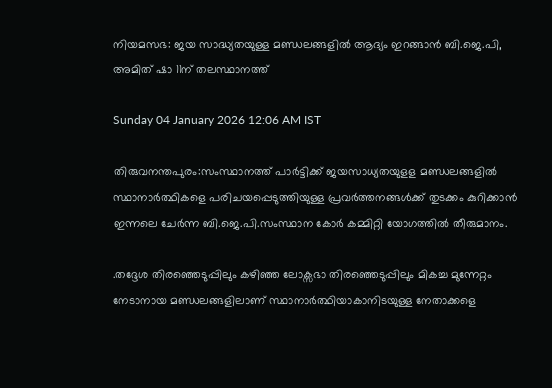നിയമസഭ: ജയ സാദ്ധ്യതയുള്ള മണ്ഡലങ്ങളിൽ ആദ്യം ഇറങ്ങാൻ ബി.ജെ.പി, അമിത് ഷാ 11ന് തലസ്ഥാനത്ത്

Sunday 04 January 2026 12:06 AM IST

തിരുവനന്തപുരം:സംസ്ഥാനത്ത് പാർട്ടിക്ക് ജയസാധ്യതയുളള മണ്ഡലങ്ങളിൽ സ്ഥാനാർത്ഥികളെ പരിചയപ്പെടുത്തിയുള്ള പ്രവർത്തനങ്ങൾക്ക് തുടക്കം കുറിക്കാൻ ഇന്നലെ ചേർന്ന ബി.ജെ.പി.സംസ്ഥാന കോർ കമ്മിറ്റി യോഗത്തിൽ തീരുമാനം.

.തദ്ദേശ തിരഞ്ഞെടുപ്പിലും കഴിഞ്ഞ ലോക്സഭാ തിരഞ്ഞെടുപ്പിലും മികച്ച മുന്നേറ്റം നേടാനായ മണ്ഡലങ്ങളിലാണ് സ്ഥാനാർത്ഥിയാകാനിടയുള്ള നേതാക്കളെ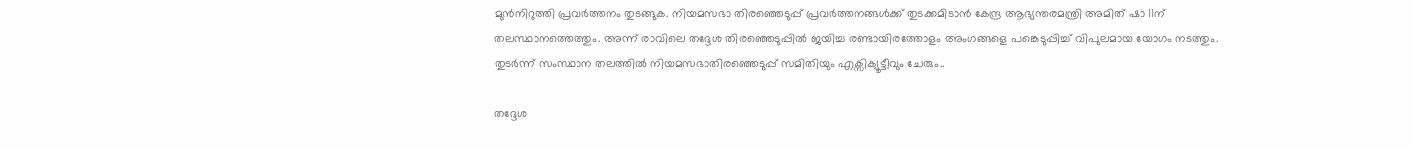മുൻനിറുത്തി പ്രവർത്തനം തുടങ്ങുക. നിയമസഭാ തിരഞ്ഞെടുപ്പ് പ്രവർത്തനങ്ങൾക്ക് തുടക്കമിടാൻ കേന്ദ്ര ആഭ്യന്തരമന്ത്രി അമിത് ഷാ 11ന് തലസ്ഥാനത്തെത്തും. അന്ന് രാവിലെ തദ്ദേശ തിരഞ്ഞെടുപ്പിൽ ജയിച്ച രണ്ടായിരത്തോളം അംഗങ്ങളെ പങ്കെടുപ്പിച്ച് വിപുലമായ യോഗം നടത്തും. തുടർന്ന് സംസ്ഥാന തലത്തിൽ നിയമസഭാതിരഞ്ഞെടുപ്പ് സമിതിയും എക്സിക്യൂട്ടീവും ചേരും..

തദ്ദേശ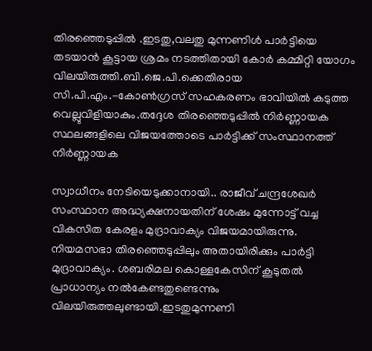തിരഞ്ഞെടുപ്പിൽ .ഇടതു,വലതു മുന്നണിൾ പാർട്ടിയെ തടയാൻ കൂട്ടായ ശ്രമം നടത്തിതായി കോർ കമ്മിറ്റി യോഗം വിലയിരുത്തി.ബി.ജെ.പി.ക്കെതിരായ സി.പി.എം.-കോൺഗ്രസ് സഹകരണം ഭാവിയിൽ കടുത്ത വെല്ലുവിളിയാകും.തദ്ദേശ തിരഞ്ഞെടുപ്പിൽ നിർണ്ണായക സ്ഥലങ്ങളിലെ വിജയത്തോടെ പാർട്ടിക്ക് സംസ്ഥാനത്ത് നിർണ്ണായക

സ്വാധീനം നേടിയെടുക്കാനായി.. രാജീവ് ചന്ദ്രശേഖർ സംസ്ഥാന അദ്ധ്യക്ഷനായതിന് ശേഷം മുന്നോട്ട് വച്ച വികസിത കേരളം മുദ്രാവാക്യം വിജയമായിരുന്നു. നിയമസഭാ തിരഞ്ഞെടുപ്പിലും അതായിരിക്കും പാർട്ടി മുദ്രാവാക്യം. ശബരിമല കൊള്ളകേസിന് കൂടുതൽ പ്രാധാന്യം നൽകേണ്ടതുണ്ടെന്നും വിലയിരുത്തലുണ്ടായി.ഇടതുമുന്നണി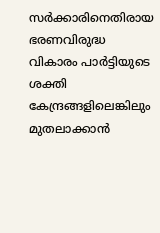സർക്കാരിനെതിരായ ഭരണവിരുദ്ധ വികാരം പാർട്ടിയുടെ ശക്തി കേന്ദ്രങ്ങളിലെങ്കിലും മുതലാക്കാൻ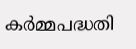കർമ്മപദ്ധതി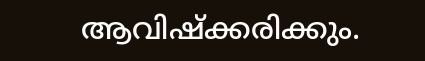ആവിഷ്ക്കരിക്കും.